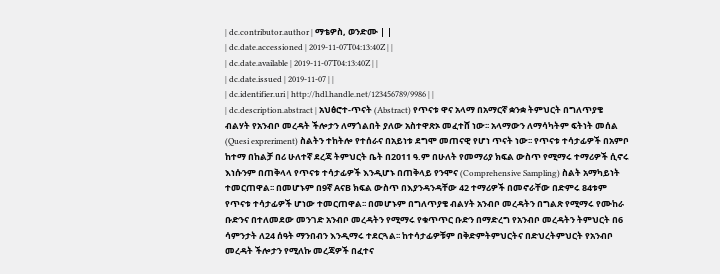| dc.contributor.author | ማቴዎስ, ወንድሙ | |
| dc.date.accessioned | 2019-11-07T04:13:40Z | |
| dc.date.available | 2019-11-07T04:13:40Z | |
| dc.date.issued | 2019-11-07 | |
| dc.identifier.uri | http://hdl.handle.net/123456789/9986 | |
| dc.description.abstract | አህፅሮተ-ጥናት (Abstract) የጥናቱ ዋና አላማ በአማርኛ ቋንቋ ትምህርት በግለጥያቄ ብልሃት የአንብቦ መረዳት ችሎታን ለማጎልበት ያለው አስተዋጽኦ መፈተሸ ነው፡፡ አላማውን ለማሳካትም ፍትነት መሰል (Quesi expreriment) ስልትን ተከትሎ የተሰራና በአይነቱ ደግሞ መጠናዊ የሆነ ጥናት ነው፡፡ የጥናቱ ተሳታፊዎች በአምቦ ከተማ በከልቻ በሪ ሁለተኛ ደረጃ ትምህርት ቤት በ2011 ዓ.ም በሁለት የመማሪያ ክፍል ውስጥ የሚማሩ ተማሪዎች ሲኖሩ እነሱንም በጠቅላላ የጥናቱ ተሳታፊዎች እንዲሆኑ በጠቅላይ የንሞና (Comprehensive Sampling) ስልት አማካይነት ተመርጠዋል፡፡ በመሆኑም በ9ኛ AናB ክፍል ውስጥ በእያንዳንዳቸው 42 ተማሪዎች በመኖራቸው በድምሩ 84ቱም የጥናቱ ተሳታፊዎች ሆነው ተመርጠዋል፡፡ በመሆኑም በግለጥያቄ ብልሃት አንብቦ መረዳትን በግልጽ የሚማሩ የሙከራ ቡድንና በተለመደው መንገድ አንብቦ መረዳትን የሚማሩ የቁጥጥር ቡድን በማድረግ የአንብቦ መረዳትን ትምህርት በ6 ሳምንታት ለ24 ሰዓት ማንበብን እንዲማሩ ተደርጓል፡፡ ከተሳታፊዎቹም በቅድምትምህርትና በድህረትምህርት የአንብቦ መረዳት ችሎታን የሚለኩ መረጃዎች በፈተና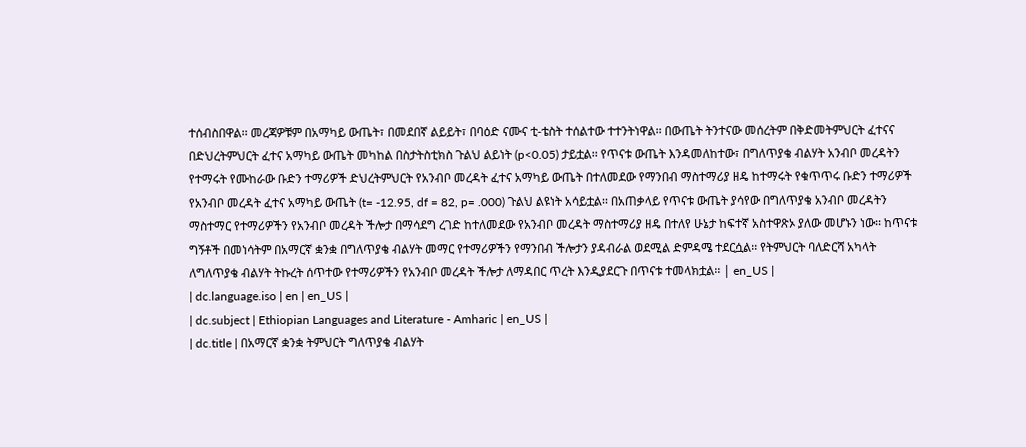ተሰብስበዋል፡፡ መረጃዎቹም በአማካይ ውጤት፣ በመደበኛ ልይይት፣ በባዕድ ናሙና ቲ-ቴስት ተሰልተው ተተንትነዋል፡፡ በውጤት ትንተናው መሰረትም በቅድመትምህርት ፈተናና በድህረትምህርት ፈተና አማካይ ውጤት መካከል በስታትስቲክስ ጉልህ ልይነት (p<0.05) ታይቷል፡፡ የጥናቱ ውጤት እንዳመለከተው፣ በግለጥያቄ ብልሃት አንብቦ መረዳትን የተማሩት የሙከራው ቡድን ተማሪዎች ድህረትምህርት የአንብቦ መረዳት ፈተና አማካይ ውጤት በተለመደው የማንበብ ማስተማሪያ ዘዴ ከተማሩት የቁጥጥሩ ቡድን ተማሪዎች የአንብቦ መረዳት ፈተና አማካይ ውጤት (t= -12.95, df = 82, p= .000) ጉልህ ልዩነት አሳይቷል፡፡ በአጠቃላይ የጥናቱ ውጤት ያሳየው በግለጥያቄ አንብቦ መረዳትን ማስተማር የተማሪዎችን የአንብቦ መረዳት ችሎታ በማሳደግ ረገድ ከተለመደው የአንብቦ መረዳት ማስተማሪያ ዘዴ በተለየ ሁኔታ ከፍተኛ አስተዋጽኦ ያለው መሆኑን ነው፡፡ ከጥናቱ ግኝቶች በመነሳትም በአማርኛ ቋንቋ በግለጥያቄ ብልሃት መማር የተማሪዎችን የማንበብ ችሎታን ያዳብራል ወደሚል ድምዳሜ ተደርሷል፡፡ የትምህርት ባለድርሻ አካላት ለግለጥያቄ ብልሃት ትኩረት ሰጥተው የተማሪዎችን የአንብቦ መረዳት ችሎታ ለማዳበር ጥረት እንዲያደርጉ በጥናቱ ተመላክቷል፡፡ | en_US |
| dc.language.iso | en | en_US |
| dc.subject | Ethiopian Languages and Literature - Amharic | en_US |
| dc.title | በአማርኛ ቋንቋ ትምህርት ግለጥያቄ ብልሃት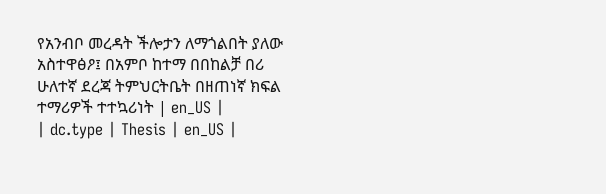የአንብቦ መረዳት ችሎታን ለማጎልበት ያለው አስተዋፅዖ፤ በአምቦ ከተማ በበከልቻ በሪ ሁለተኛ ደረጃ ትምህርትቤት በዘጠነኛ ክፍል ተማሪዎች ተተኳሪነት | en_US |
| dc.type | Thesis | en_US |